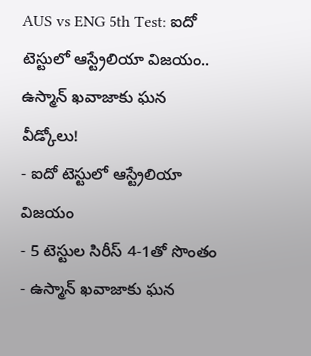AUS vs ENG 5th Test: ఐదో టెస్టులో ఆస్ట్రేలియా విజయం.. ఉస్మాన్ ఖవాజాకు ఘన వీడ్కోలు!
- ఐదో టెస్టులో ఆస్ట్రేలియా విజయం
- 5 టెస్టుల సిరీస్ 4-1తో సొంతం
- ఉస్మాన్ ఖవాజాకు ఘన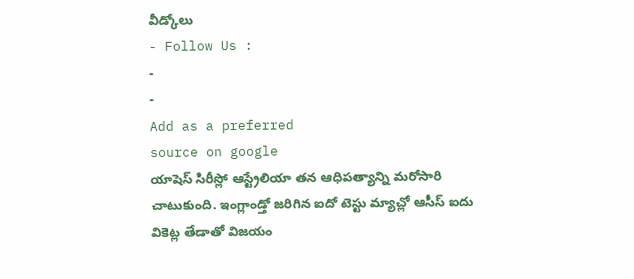వీడ్కోలు
- Follow Us :
-
-
Add as a preferred
source on google
యాషెస్ సిరీస్లో ఆస్ట్రేలియా తన ఆధిపత్యాన్ని మరోసారి చాటుకుంది. ఇంగ్లాండ్తో జరిగిన ఐదో టెస్టు మ్యాచ్లో ఆసీస్ ఐదు వికెట్ల తేడాతో విజయం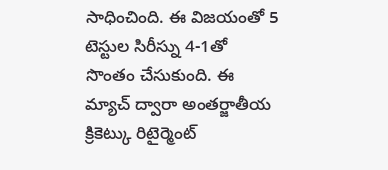సాధించింది. ఈ విజయంతో 5 టెస్టుల సిరీస్ను 4-1తో సొంతం చేసుకుంది. ఈ మ్యాచ్ ద్వారా అంతర్జాతీయ క్రికెట్కు రిటైర్మెంట్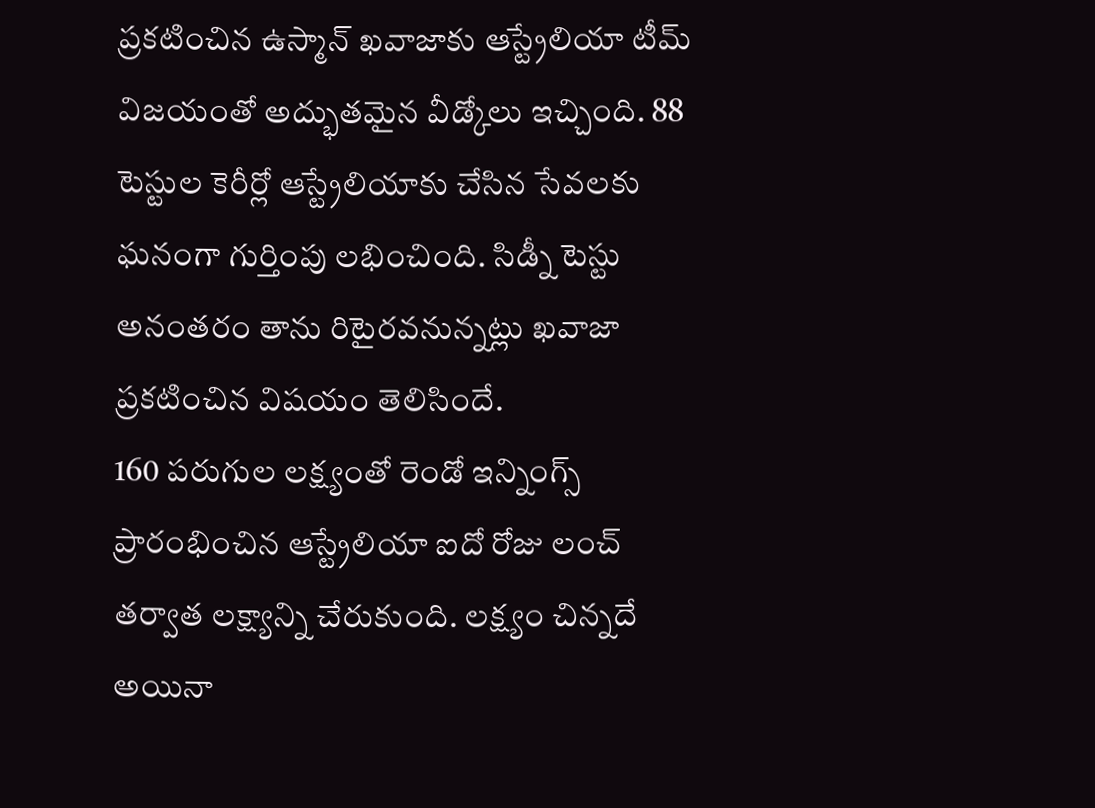ప్రకటించిన ఉస్మాన్ ఖవాజాకు ఆస్ట్రేలియా టీమ్ విజయంతో అద్భుతమైన వీడ్కోలు ఇచ్చింది. 88 టెస్టుల కెరీర్లో ఆస్ట్రేలియాకు చేసిన సేవలకు ఘనంగా గుర్తింపు లభించింది. సిడ్నీ టెస్టు అనంతరం తాను రిటైరవనున్నట్లు ఖవాజా ప్రకటించిన విషయం తెలిసిందే.
160 పరుగుల లక్ష్యంతో రెండో ఇన్నింగ్స్ ప్రారంభించిన ఆస్ట్రేలియా ఐదో రోజు లంచ్ తర్వాత లక్ష్యాన్ని చేరుకుంది. లక్ష్యం చిన్నదే అయినా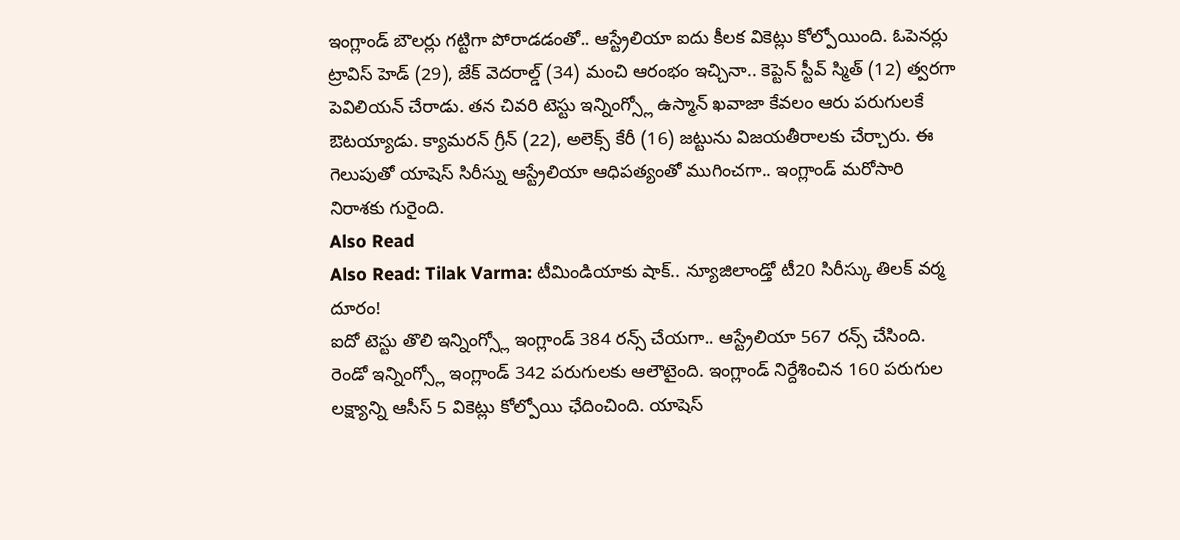ఇంగ్లాండ్ బౌలర్లు గట్టిగా పోరాడడంతో.. ఆస్ట్రేలియా ఐదు కీలక వికెట్లు కోల్పోయింది. ఓపెనర్లు ట్రావిస్ హెడ్ (29), జేక్ వెదరాల్డ్ (34) మంచి ఆరంభం ఇచ్చినా.. కెప్టెన్ స్టీవ్ స్మిత్ (12) త్వరగా పెవిలియన్ చేరాడు. తన చివరి టెస్టు ఇన్నింగ్స్లో ఉస్మాన్ ఖవాజా కేవలం ఆరు పరుగులకే ఔటయ్యాడు. క్యామరన్ గ్రీన్ (22), అలెక్స్ కేరీ (16) జట్టును విజయతీరాలకు చేర్చారు. ఈ గెలుపుతో యాషెస్ సిరీస్ను ఆస్ట్రేలియా ఆధిపత్యంతో ముగించగా.. ఇంగ్లాండ్ మరోసారి నిరాశకు గురైంది.
Also Read
Also Read: Tilak Varma: టీమిండియాకు షాక్.. న్యూజిలాండ్తో టీ20 సిరీస్కు తిలక్ వర్మ దూరం!
ఐదో టెస్టు తొలి ఇన్నింగ్స్లో ఇంగ్లాండ్ 384 రన్స్ చేయగా.. ఆస్ట్రేలియా 567 రన్స్ చేసింది. రెండో ఇన్నింగ్స్లో ఇంగ్లాండ్ 342 పరుగులకు ఆలౌటైంది. ఇంగ్లాండ్ నిర్దేశించిన 160 పరుగుల లక్ష్యాన్ని ఆసీస్ 5 వికెట్లు కోల్పోయి ఛేదించింది. యాషెస్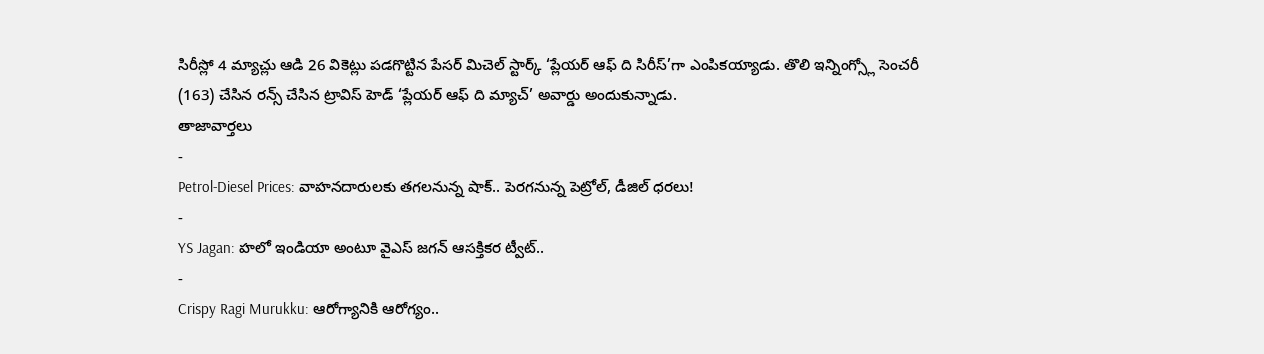సిరీస్లో 4 మ్యాచ్లు ఆడి 26 వికెట్లు పడగొట్టిన పేసర్ మిచెల్ స్టార్క్ ‘ప్లేయర్ ఆఫ్ ది సిరీస్’గా ఎంపికయ్యాడు. తొలి ఇన్నింగ్స్లో సెంచరీ (163) చేసిన రన్స్ చేసిన ట్రావిస్ హెడ్ ‘ప్లేయర్ ఆఫ్ ది మ్యాచ్’ అవార్డు అందుకున్నాడు.
తాజావార్తలు
-
Petrol-Diesel Prices: వాహనదారులకు తగలనున్న షాక్.. పెరగనున్న పెట్రోల్, డీజిల్ ధరలు!
-
YS Jagan: హలో ఇండియా అంటూ వైఎస్ జగన్ ఆసక్తికర ట్వీట్..
-
Crispy Ragi Murukku: ఆరోగ్యానికి ఆరోగ్యం..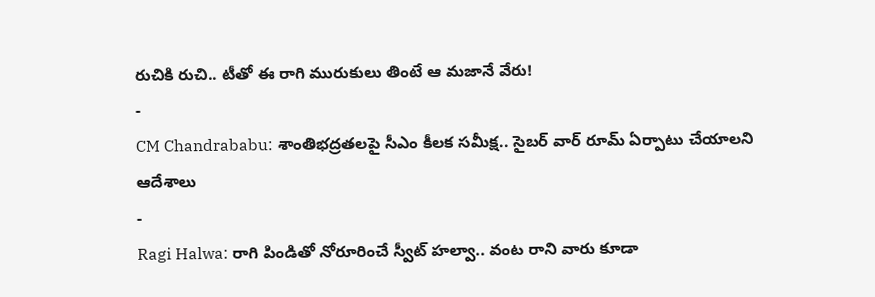రుచికి రుచి.. టీతో ఈ రాగి మురుకులు తింటే ఆ మజానే వేరు!
-
CM Chandrababu: శాంతిభద్రతలపై సీఎం కీలక సమీక్ష.. సైబర్ వార్ రూమ్ ఏర్పాటు చేయాలని ఆదేశాలు
-
Ragi Halwa: రాగి పిండితో నోరూరించే స్వీట్ హల్వా.. వంట రాని వారు కూడా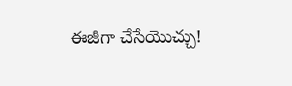ఈజీగా చేసేయొచ్చు!